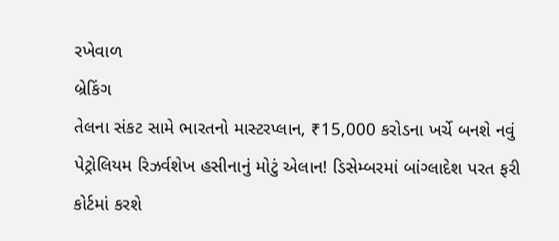રખેવાળ
બ્રેકિંગ
તેલના સંકટ સામે ભારતનો માસ્ટરપ્લાન, ₹15,000 કરોડના ખર્ચે બનશે નવું પેટ્રોલિયમ રિઝર્વશેખ હસીનાનું મોટું એલાન! ડિસેમ્બરમાં બાંગ્લાદેશ પરત ફરી કોર્ટમાં કરશે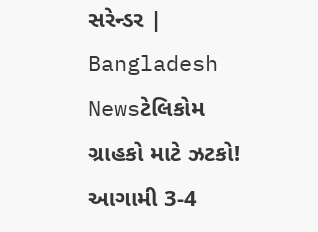સરેન્ડર | Bangladesh Newsટેલિકોમ ગ્રાહકો માટે ઝટકો! આગામી 3-4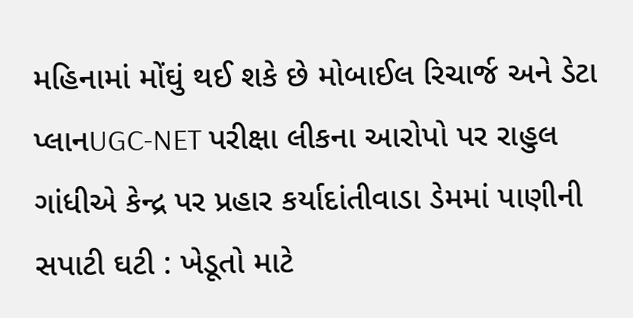મહિનામાં મોંઘું થઈ શકે છે મોબાઈલ રિચાર્જ અને ડેટા પ્લાનUGC-NET પરીક્ષા લીકના આરોપો પર રાહુલ ગાંધીએ કેન્દ્ર પર પ્રહાર કર્યાદાંતીવાડા ડેમમાં પાણીની સપાટી ઘટી : ખેડૂતો માટે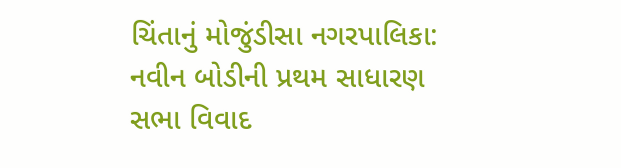ચિંતાનું મોજુંડીસા નગરપાલિકા: નવીન બોડીની પ્રથમ સાધારણ સભા વિવાદ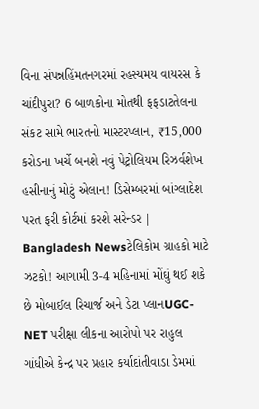વિના સંપન્નહિંમતનગરમાં રહસ્યમય વાયરસ કે ચાંદીપુરા? 6 બાળકોના મોતથી ફફડાટતેલના સંકટ સામે ભારતનો માસ્ટરપ્લાન, ₹15,000 કરોડના ખર્ચે બનશે નવું પેટ્રોલિયમ રિઝર્વશેખ હસીનાનું મોટું એલાન! ડિસેમ્બરમાં બાંગ્લાદેશ પરત ફરી કોર્ટમાં કરશે સરેન્ડર | Bangladesh Newsટેલિકોમ ગ્રાહકો માટે ઝટકો! આગામી 3-4 મહિનામાં મોંઘું થઈ શકે છે મોબાઈલ રિચાર્જ અને ડેટા પ્લાનUGC-NET પરીક્ષા લીકના આરોપો પર રાહુલ ગાંધીએ કેન્દ્ર પર પ્રહાર કર્યાદાંતીવાડા ડેમમાં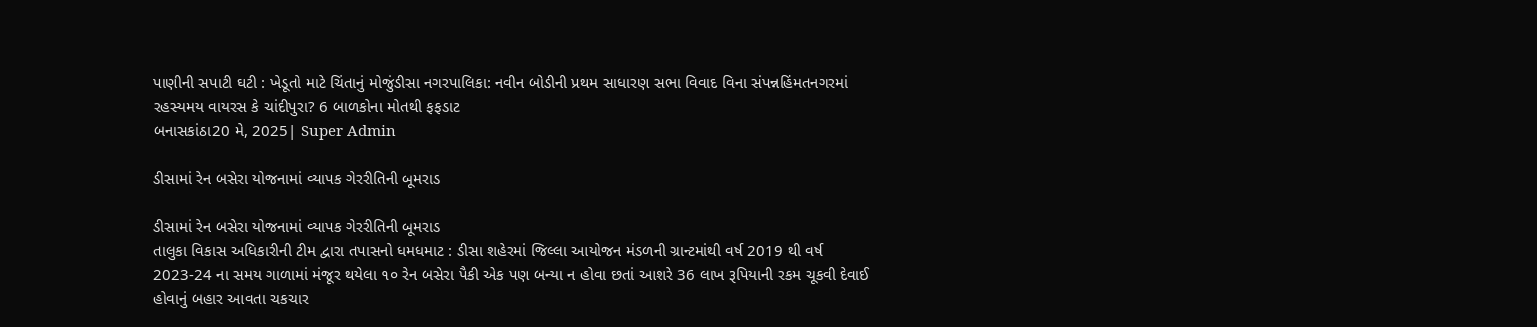પાણીની સપાટી ઘટી : ખેડૂતો માટે ચિંતાનું મોજુંડીસા નગરપાલિકા: નવીન બોડીની પ્રથમ સાધારણ સભા વિવાદ વિના સંપન્નહિંમતનગરમાં રહસ્યમય વાયરસ કે ચાંદીપુરા? 6 બાળકોના મોતથી ફફડાટ
બનાસકાંઠા20 મે, 2025| Super Admin

ડીસામાં રેન બસેરા યોજનામાં વ્યાપક ગેરરીતિની બૂમરાડ

ડીસામાં રેન બસેરા યોજનામાં વ્યાપક ગેરરીતિની બૂમરાડ
તાલુકા વિકાસ અધિકારીની ટીમ દ્વારા તપાસનો ધમધમાટ : ડીસા શહેરમાં જિલ્લા આયોજન મંડળની ગ્રાન્ટમાંથી વર્ષ 2019 થી વર્ષ 2023-24 ના સમય ગાળામાં મંજૂર થયેલા ૧૦ રેન બસેરા પૈકી એક પણ બન્યા ન હોવા છતાં આશરે 36 લાખ રૂપિયાની રકમ ચૂકવી દેવાઈ હોવાનું બહાર આવતા ચકચાર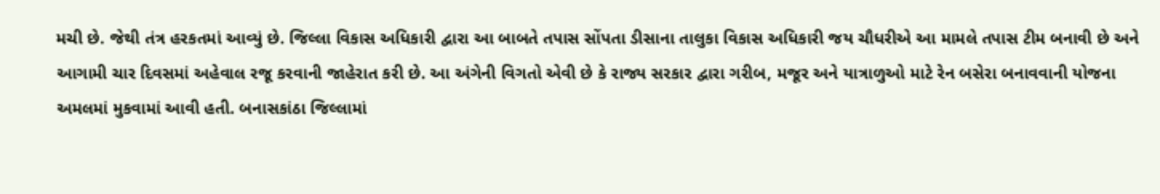મચી છે. જેથી તંત્ર હરકતમાં આવ્યું છે. જિલ્લા વિકાસ અધિકારી દ્વારા આ બાબતે તપાસ સોંપતા ડીસાના તાલુકા વિકાસ અધિકારી જય ચૌધરીએ આ મામલે તપાસ ટીમ બનાવી છે અને આગામી ચાર દિવસમાં અહેવાલ રજૂ કરવાની જાહેરાત કરી છે. આ અંગેની વિગતો એવી છે કે રાજ્ય સરકાર દ્વારા ગરીબ, મજૂર અને યાત્રાળુઓ માટે રેન બસેરા બનાવવાની યોજના અમલમાં મુકવામાં આવી હતી. બનાસકાંઠા જિલ્લામાં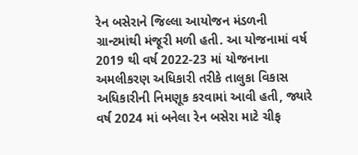રેન બસેરાને જિલ્લા આયોજન મંડળની ગ્રાન્ટમાંથી મંજૂરી મળી હતી. આ યોજનામાં વર્ષ 2019 થી વર્ષ 2022-23 માં યોજનાના અમલીકરણ અધિકારી તરીકે તાલુકા વિકાસ અધિકારીની નિમણૂક કરવામાં આવી હતી, જ્યારે વર્ષ 2024 માં બનેલા રેન બસેરા માટે ચીફ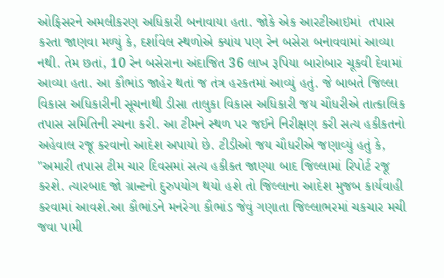ઓફિસરને અમલીકરણ અધિકારી બનાવાયા હતા. જોકે એક આરટીઆઇમાં  તપાસ કરતા જાણવા મળ્યું કે, દર્શાવેલ સ્થળોએ ક્યાંય પણ રેન બસેરા બનાવવામાં આવ્યા નથી. તેમ છતાં, 10 રેન બસેરાના અંદાજિત 36 લાખ રૂપિયા બારોબાર ચૂકવી દેવામાં આવ્યા હતા. આ કૌભાંડ જાહેર થતાં જ તંત્ર હરકતમાં આવ્યું હતું. જે બાબતે જિલ્લા વિકાસ અધિકારીની સૂચનાથી ડીસા તાલુકા વિકાસ અધિકારી જય ચૌધરીએ તાત્કાલિક તપાસ સમિતિની રચના કરી. આ ટીમને સ્થળ પર જઈને નિરીક્ષણ કરી સત્ય હકીકતનો અહેવાલ રજૂ કરવાનો આદેશ અપાયો છે. ટીડીઓ જય ચૌધરીએ જણાવ્યું હતું કે, "અમારી તપાસ ટીમ ચાર દિવસમાં સત્ય હકીકત જાણ્યા બાદ જિલ્લામાં રિપોર્ટ રજૂ કરશે. ત્યારબાદ જો ગ્રાન્ટનો દુરુપયોગ થયો હશે તો જિલ્લાના આદેશ મુજબ કાર્યવાહી કરવામાં આવશે.આ કૌભાંડને મનરેગા કૌભાંડ જેવું ગણાતા જિલ્લાભરમાં ચકચાર મચી જવા પામી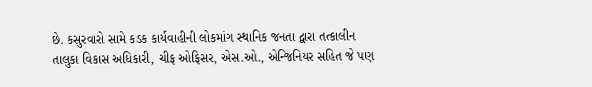છે. કસુરવારો સામે કડક કાર્યવાહીની લોકમાંગ સ્થાનિક જનતા દ્વારા તત્કાલીન તાલુકા વિકાસ અધિકારી, ચીફ ઓફિસર, એસ.ઓ., એન્જિનિયર સહિત જે પણ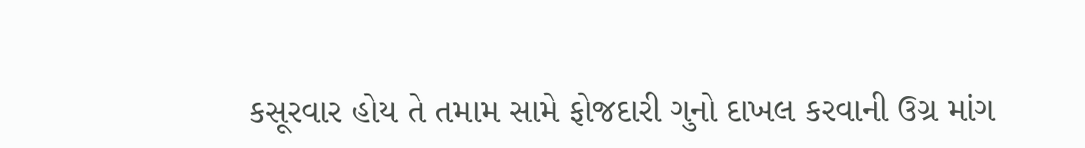કસૂરવાર હોય તે તમામ સામે ફોજદારી ગુનો દાખલ કરવાની ઉગ્ર માંગ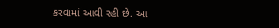કરવામાં આવી રહી છે. આ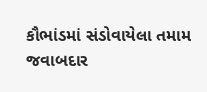કૌભાંડમાં સંડોવાયેલા તમામ જવાબદાર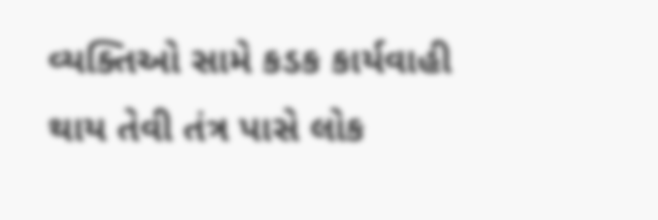વ્યક્તિઓ સામે કડક કાર્યવાહી થાય તેવી તંત્ર પાસે લોક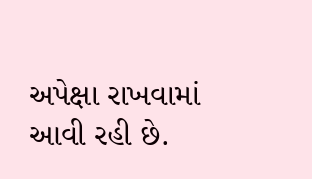અપેક્ષા રાખવામાં આવી રહી છે.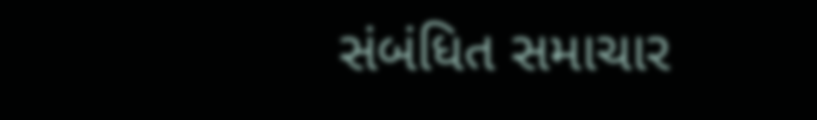સંબંધિત સમાચાર